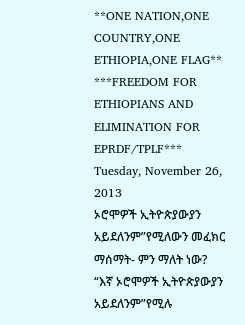**ONE NATION,ONE COUNTRY,ONE ETHIOPIA,ONE FLAG** ***FREEDOM FOR ETHIOPIANS AND ELIMINATION FOR EPRDF/TPLF***
Tuesday, November 26, 2013
ኦሮሞዎች ኢትዮጵያውያን አይደለንም”የሚለውን መፈክር ማሰማት- ምን ማለት ነው?
“እኛ ኦሮሞዎች ኢትዮጵያውያን አይደለንም”የሚሉ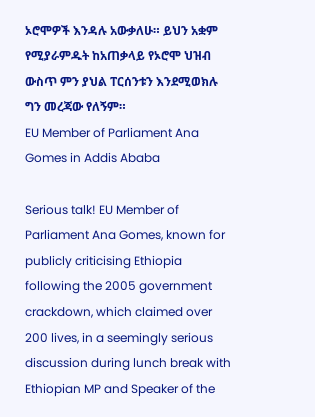ኦሮሞዎች እንዳሉ አውቃለሁ። ይህን አቋም የሚያራምዱት ከአጠቃላይ የኦሮሞ ህዝብ ውስጥ ምን ያህል ፐርሰንቱን እንደሚወክሉ ግን መረጃው የለኝም።
EU Member of Parliament Ana Gomes in Addis Ababa

Serious talk! EU Member of Parliament Ana Gomes, known for publicly criticising Ethiopia following the 2005 government crackdown, which claimed over 200 lives, in a seemingly serious discussion during lunch break with Ethiopian MP and Speaker of the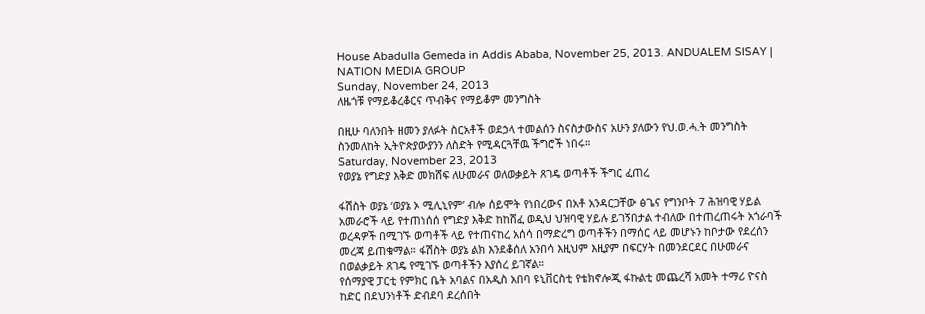House Abadulla Gemeda in Addis Ababa, November 25, 2013. ANDUALEM SISAY | NATION MEDIA GROUP
Sunday, November 24, 2013
ለዜጎቹ የማይቆረቆርና ጥብቅና የማይቆም መንግስት

በዚሁ ባለንበት ዘመን ያለፉት ስርአቶች ወደኃላ ተመልሰን ስናስታውስና አሁን ያለውን የህ.ወ.ሓ.ት መንግስት ስንመለከት ኢትዮጵያውያንን ለስድት የሚዳርጓቸዉ ችግሮች ነበሩ።
Saturday, November 23, 2013
የወያኔ የግድያ እቅድ መክሸፍ ለሁመራና ወለወቃይት ጸገዴ ወጣቶች ችግር ፈጠረ

ፋሽስት ወያኔ ‘ወያኔ ኦ ሚሊኒየም’ ብሎ ሰይሞት የነበረውና በአቶ አንዳርጋቸው ፅጌና የግንቦት 7 ሕዝባዊ ሃይል አመራሮች ላይ የተጠነሰሰ የግድያ እቅድ ከከሸፈ ወዲህ ህዝባዊ ሃይሉ ይገኝበታል ተብለው በተጠረጠሩት አጎራባች ወረዳዎች በሚገኙ ወጣቶች ላይ የተጠናከረ አሰሳ በማድረግ ወጣቶችን በማሰር ላይ መሆኑን ከቦታው የደረሰን መረጃ ይጠቁማል። ፋሽስት ወያኔ ልክ እንደቆሰለ አንበሳ እዚህም እዚያም በፍርሃት በመንደርደር በሁመራና በወልቃይት ጸገዴ የሚገኙ ወጣቶችን እያሰረ ይገኛል።
የሰማያዊ ፓርቲ የምክር ቤት አባልና በአዲስ አበባ ዩኒቨርስቲ የቴክኖሎጂ ፋኩልቲ መጨረሻ አመት ተማሪ ዮናስ ከድር በደህንነቶች ድብደባ ደረሰበት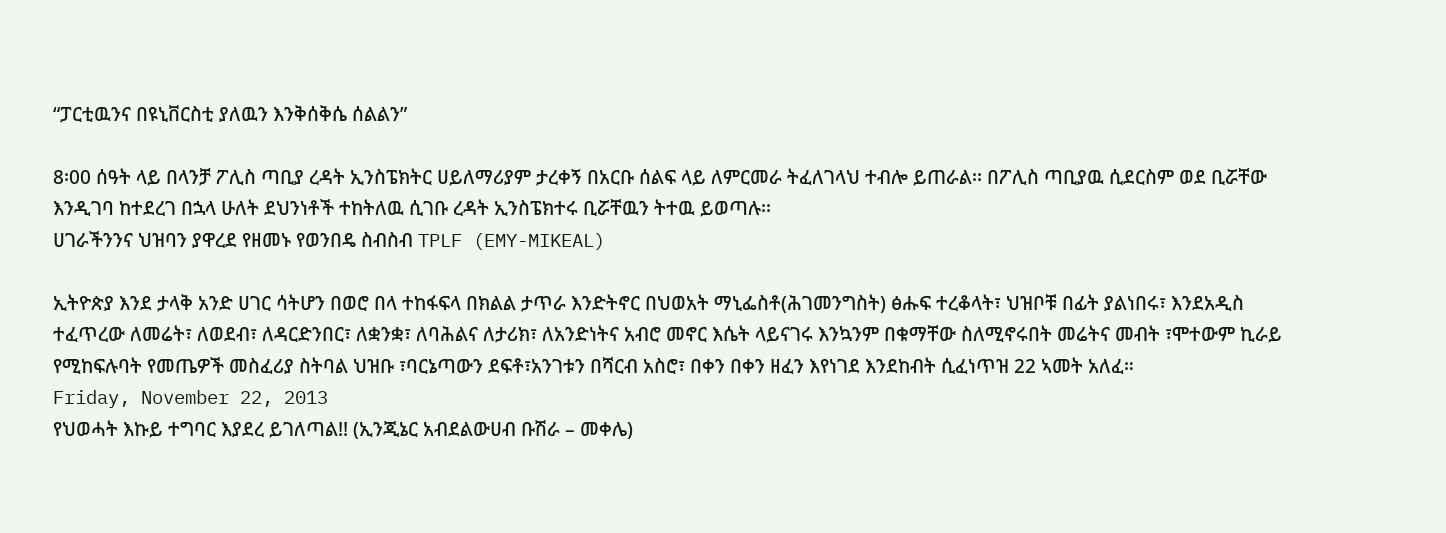“ፓርቲዉንና በዩኒቨርስቲ ያለዉን እንቅሰቅሴ ሰልልን”

8፡00 ሰዓት ላይ በላንቻ ፖሊስ ጣቢያ ረዳት ኢንስፔክትር ሀይለማሪያም ታረቀኝ በአርቡ ሰልፍ ላይ ለምርመራ ትፈለገላህ ተብሎ ይጠራል፡፡ በፖሊስ ጣቢያዉ ሲደርስም ወደ ቢሯቸው እንዲገባ ከተደረገ በኋላ ሁለት ደህንነቶች ተከትለዉ ሲገቡ ረዳት ኢንስፔክተሩ ቢሯቸዉን ትተዉ ይወጣሉ፡፡
ሀገራችንንና ህዝባን ያዋረደ የዘመኑ የወንበዴ ስብስብ TPLF (EMY-MIKEAL)

ኢትዮጵያ እንደ ታላቅ አንድ ሀገር ሳትሆን በወሮ በላ ተከፋፍላ በክልል ታጥራ እንድትኖር በህወአት ማኒፌስቶ(ሕገመንግስት) ፅሑፍ ተረቆላት፣ ህዝቦቹ በፊት ያልነበሩ፣ እንደአዲስ ተፈጥረው ለመሬት፣ ለወደብ፣ ለዳርድንበር፣ ለቋንቋ፣ ለባሕልና ለታሪክ፣ ለአንድነትና አብሮ መኖር እሴት ላይናገሩ እንኳንም በቁማቸው ስለሚኖሩበት መሬትና መብት ፣ሞተውም ኪራይ የሚከፍሉባት የመጤዎች መስፈሪያ ስትባል ህዝቡ ፣ባርኔጣውን ደፍቶ፣አንገቱን በሻርብ አስሮ፣ በቀን በቀን ዘፈን እየነገደ እንደከብት ሲፈነጥዝ 22 ኣመት አለፈ።
Friday, November 22, 2013
የህወሓት እኩይ ተግባር እያደረ ይገለጣል!! (ኢንጂኔር አብደልውሀብ ቡሽራ – መቀሌ)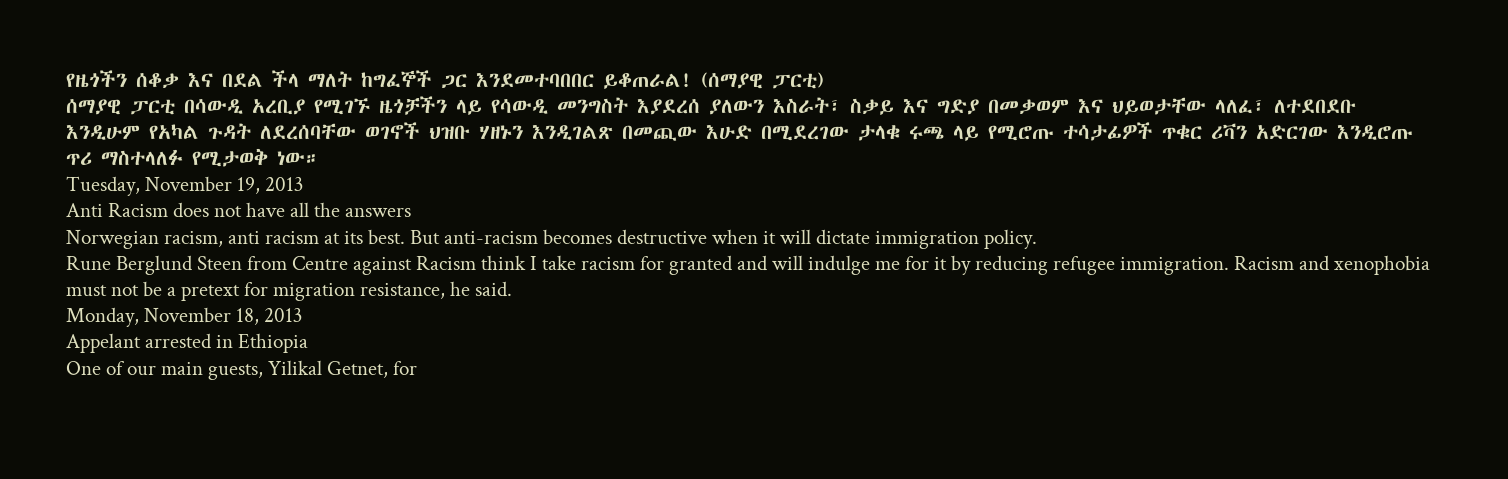የዜጎችን ሰቆቃ እና በደል ችላ ማለት ከግፈኞች ጋር እንደመተባበበር ይቆጠራል! (ሰማያዊ ፓርቲ)
ሰማያዊ ፓርቲ በሳውዲ አረቢያ የሚገኙ ዜጎቻችን ላይ የሳውዲ መንግስት እያደረሰ ያለውን እስራት፣ ስቃይ እና ግድያ በመቃወም እና ህይወታቸው ላለፈ፣ ለተደበደቡ እንዲሁም የአካል ጉዳት ለደረሰባቸው ወገኖች ህዝቡ ሃዘኑን እንዲገልጽ በመጪው እሁድ በሚደረገው ታላቁ ሩጫ ላይ የሚሮጡ ተሳታፊዎች ጥቁር ሪቫን አድርገው እንዲሮጡ ጥሪ ማስተላለፉ የሚታወቅ ነው።
Tuesday, November 19, 2013
Anti Racism does not have all the answers
Norwegian racism, anti racism at its best. But anti-racism becomes destructive when it will dictate immigration policy.
Rune Berglund Steen from Centre against Racism think I take racism for granted and will indulge me for it by reducing refugee immigration. Racism and xenophobia must not be a pretext for migration resistance, he said.
Monday, November 18, 2013
Appelant arrested in Ethiopia
One of our main guests, Yilikal Getnet, for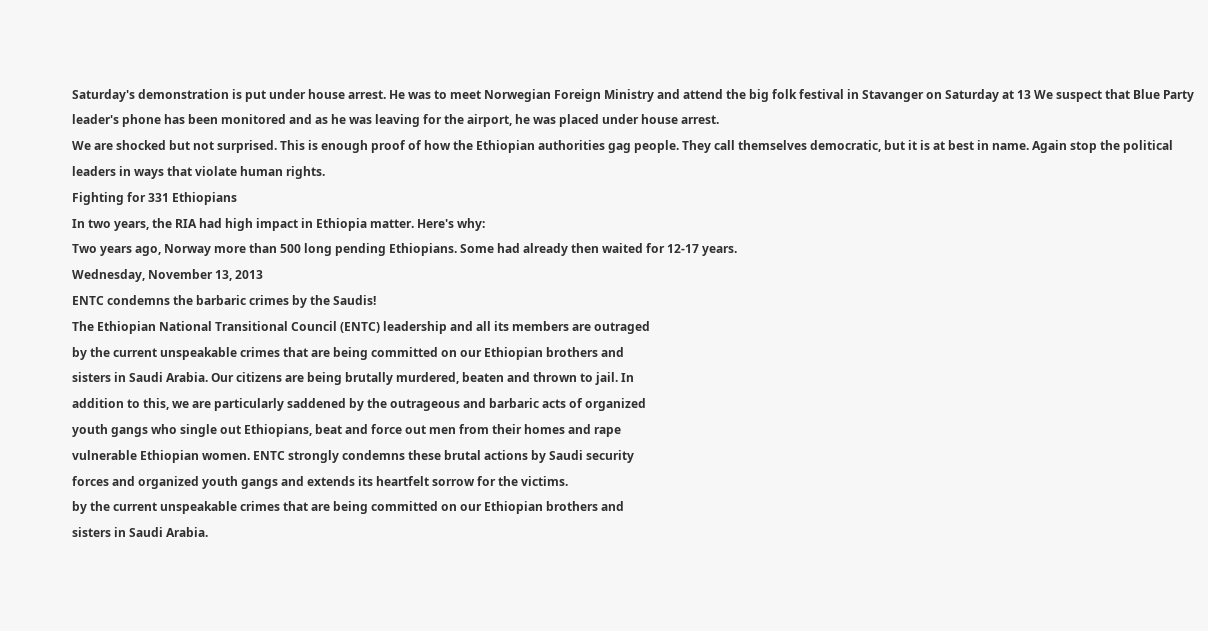Saturday's demonstration is put under house arrest. He was to meet Norwegian Foreign Ministry and attend the big folk festival in Stavanger on Saturday at 13 We suspect that Blue Party leader's phone has been monitored and as he was leaving for the airport, he was placed under house arrest.
We are shocked but not surprised. This is enough proof of how the Ethiopian authorities gag people. They call themselves democratic, but it is at best in name. Again stop the political leaders in ways that violate human rights.
Fighting for 331 Ethiopians
In two years, the RIA had high impact in Ethiopia matter. Here's why:
Two years ago, Norway more than 500 long pending Ethiopians. Some had already then waited for 12-17 years.
Wednesday, November 13, 2013
ENTC condemns the barbaric crimes by the Saudis!
The Ethiopian National Transitional Council (ENTC) leadership and all its members are outraged
by the current unspeakable crimes that are being committed on our Ethiopian brothers and
sisters in Saudi Arabia. Our citizens are being brutally murdered, beaten and thrown to jail. In
addition to this, we are particularly saddened by the outrageous and barbaric acts of organized
youth gangs who single out Ethiopians, beat and force out men from their homes and rape
vulnerable Ethiopian women. ENTC strongly condemns these brutal actions by Saudi security
forces and organized youth gangs and extends its heartfelt sorrow for the victims.
by the current unspeakable crimes that are being committed on our Ethiopian brothers and
sisters in Saudi Arabia.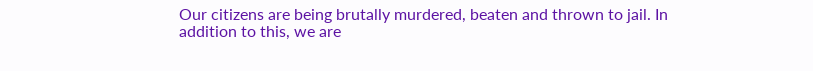Our citizens are being brutally murdered, beaten and thrown to jail. In
addition to this, we are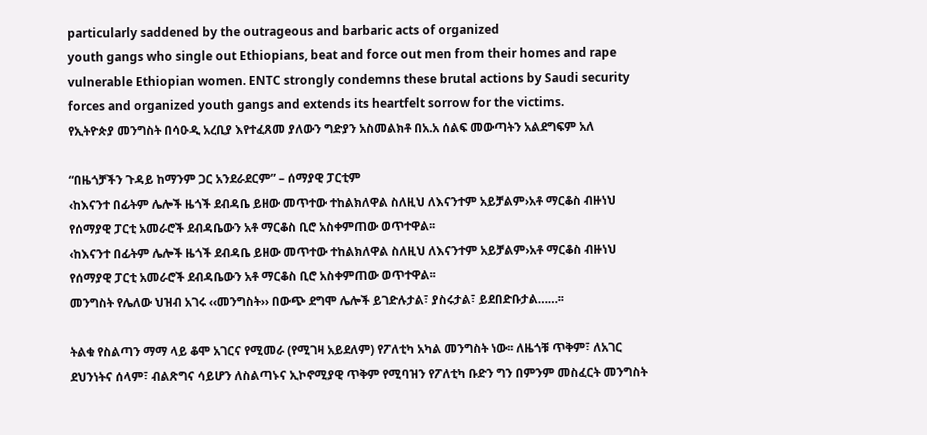particularly saddened by the outrageous and barbaric acts of organized
youth gangs who single out Ethiopians, beat and force out men from their homes and rape
vulnerable Ethiopian women. ENTC strongly condemns these brutal actions by Saudi security
forces and organized youth gangs and extends its heartfelt sorrow for the victims.
የኢትዮጵያ መንግስት በሳዑዲ አረቢያ እየተፈጸመ ያለውን ግድያን አስመልክቶ በአ.አ ሰልፍ መውጣትን አልደግፍም አለ

“በዜጎቻችን ጉዳይ ከማንም ጋር አንደራደርም” – ሰማያዊ ፓርቲም
‹ከእናንተ በፊትም ሌሎች ዜጎች ደብዳቤ ይዘው መጥተው ተከልክለዋል ስለዚህ ለእናንተም አይቻልም›አቶ ማርቆስ ብዙነህ
የሰማያዊ ፓርቲ አመራሮች ደብዳቤውን አቶ ማርቆስ ቢሮ አስቀምጠው ወጥተዋል፡፡
‹ከእናንተ በፊትም ሌሎች ዜጎች ደብዳቤ ይዘው መጥተው ተከልክለዋል ስለዚህ ለእናንተም አይቻልም›አቶ ማርቆስ ብዙነህ
የሰማያዊ ፓርቲ አመራሮች ደብዳቤውን አቶ ማርቆስ ቢሮ አስቀምጠው ወጥተዋል፡፡
መንግስት የሌለው ህዝብ አገሩ ‹‹መንግስት›› በውጭ ደግሞ ሌሎች ይገድሉታል፣ ያስሩታል፣ ይደበድቡታል……፡፡

ትልቁ የስልጣን ማማ ላይ ቆሞ አገርና የሚመራ (የሚገዛ አይደለም) የፖለቲካ አካል መንግስት ነው፡፡ ለዜጎቹ ጥቅም፣ ለአገር ደህንነትና ሰላም፣ ብልጽግና ሳይሆን ለስልጣኑና ኢኮኖሚያዊ ጥቅም የሚባዝን የፖለቲካ ቡድን ግን በምንም መስፈርት መንግስት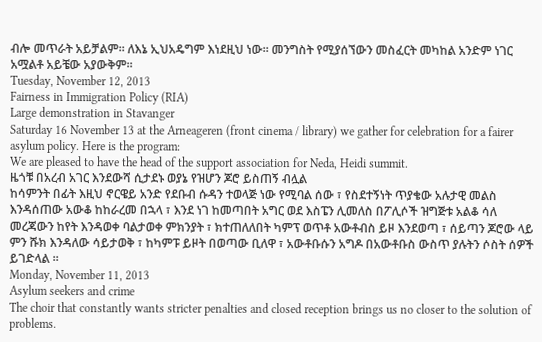ብሎ መጥራት አይቻልም፡፡ ለእኔ ኢህአዴግም እነደዚህ ነው፡፡ መንግስት የሚያሰኘውን መስፈርት መካከል አንድም ነገር አሟልቶ አይቼው አያውቅም፡፡
Tuesday, November 12, 2013
Fairness in Immigration Policy (RIA)
Large demonstration in Stavanger
Saturday 16 November 13 at the Arneageren (front cinema / library) we gather for celebration for a fairer asylum policy. Here is the program:
We are pleased to have the head of the support association for Neda, Heidi summit.
ዜጎቹ በአረብ አገር እንደውሻ ሲታደኑ ወያኔ የዝሆን ጆሮ ይስጠኝ ብሏል
ከሳምንት በፊት እዚህ ኖርዌይ አንድ የደቡብ ሱዳን ተወላጅ ነው የሚባል ሰው ፣ የስደተኝነት ጥያቄው አሉታዊ መልስ እንዳሰጠው አውቆ ከከራረመ በኋላ ፣ እንደ ነገ ከመጣበት አግር ወደ እስፔን ሊመለስ በፖሊሶች ዝግጅቱ አልቆ ሳለ መረጃውን ከየት እንዳወቀ ባልታወቀ ምክንያት ፣ ክተጠለለበት ካምፕ ወጥቶ አውቶብስ ይዞ እንደወጣ ፣ ሰይጣን ጆሮው ላይ ምን ሹክ እንዳለው ሳይታወቅ ፣ ከካምፑ ይዞት በወጣው ቢለዋ ፣ አውቶቡሱን አግዶ በአውቶቡስ ውስጥ ያሉትን ሶስት ሰዎች ይገድላል ፡፡
Monday, November 11, 2013
Asylum seekers and crime
The choir that constantly wants stricter penalties and closed reception brings us no closer to the solution of problems.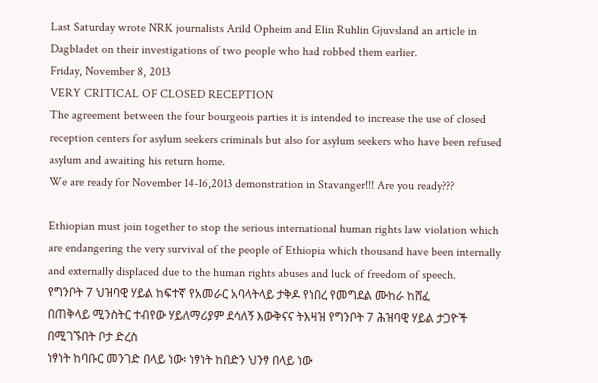Last Saturday wrote NRK journalists Arild Opheim and Elin Ruhlin Gjuvsland an article in Dagbladet on their investigations of two people who had robbed them earlier.
Friday, November 8, 2013
VERY CRITICAL OF CLOSED RECEPTION
The agreement between the four bourgeois parties it is intended to increase the use of closed reception centers for asylum seekers criminals but also for asylum seekers who have been refused asylum and awaiting his return home.
We are ready for November 14-16,2013 demonstration in Stavanger!!! Are you ready???

Ethiopian must join together to stop the serious international human rights law violation which are endangering the very survival of the people of Ethiopia which thousand have been internally and externally displaced due to the human rights abuses and luck of freedom of speech.
የግንቦት 7 ህዝባዊ ሃይል ከፍተኛ የአመራር አባላትላይ ታቅዶ የነበረ የመግደል ሙከራ ከሸፈ
በጠቅላይ ሚንስትር ተብየው ሃይለማሪያም ደሳለኝ እውቅናና ትእዛዝ የግንቦት 7 ሕዝባዊ ሃይል ታጋዮች በሚገኙበት ቦታ ድረስ
ነፃነት ከባቡር መንገድ በላይ ነው፡ ነፃነት ከበድን ህንፃ በላይ ነው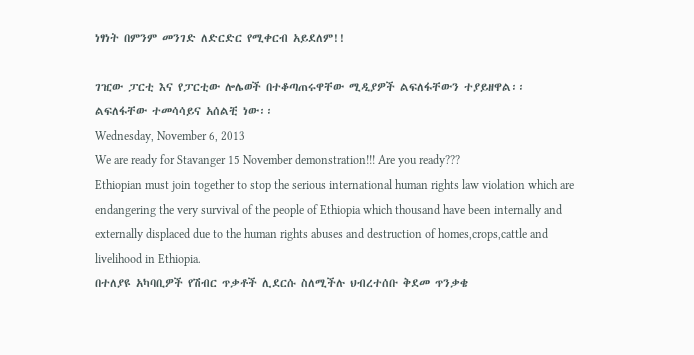ነፃነት በምንም መንገድ ለድርድር የሚቀርብ አይደለም!!

ገዢው ፓርቲ እና የፓርቲው ሎሌወች በተቆጣጠሩዋቸው ሚዲያዎች ልፍለፋቸውን ተያይዘዋል፡፡ ልፍለፋቸው ተመሳሳይና አሰልቺ ነው፡፡
Wednesday, November 6, 2013
We are ready for Stavanger 15 November demonstration!!! Are you ready???
Ethiopian must join together to stop the serious international human rights law violation which are endangering the very survival of the people of Ethiopia which thousand have been internally and externally displaced due to the human rights abuses and destruction of homes,crops,cattle and livelihood in Ethiopia.
በተለያዩ አካባቢዎች የሽብር ጥቃቶች ሊደርሱ ስለሚችሉ ህብረተሰቡ ቅደመ ጥንቃቄ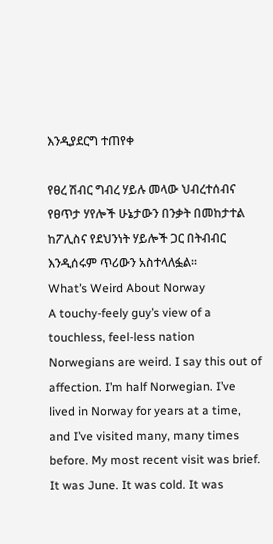እንዲያደርግ ተጠየቀ

የፀረ ሽብር ግብረ ሃይሉ መላው ህብረተሰብና የፀጥታ ሃየሎች ሁኔታውን በንቃት በመከታተል ከፖሊስና የደህንነት ሃይሎች ጋር በትብብር እንዲሰሩም ጥሪውን አስተላለፏል፡፡
What’s Weird About Norway
A touchy-feely guy’s view of a touchless, feel-less nation
Norwegians are weird. I say this out of affection. I’m half Norwegian. I’ve lived in Norway for years at a time, and I’ve visited many, many times before. My most recent visit was brief. It was June. It was cold. It was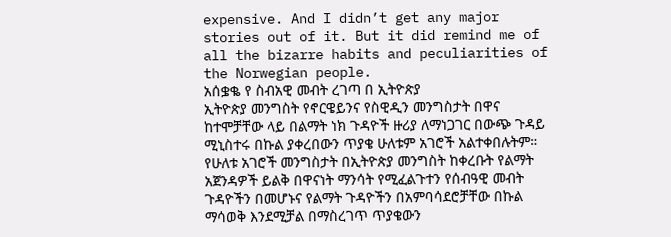expensive. And I didn’t get any major stories out of it. But it did remind me of all the bizarre habits and peculiarities of the Norwegian people.
አሰቌቈ የ ስብአዊ መብት ረገጣ በ ኢትዮጵያ
ኢትዮጵያ መንግስት የኖርዌይንና የስዊዲን መንግስታት በዋና ከተሞቻቸው ላይ በልማት ነክ ጉዳዮች ዙሪያ ለማነጋገር በውጭ ጉዳይ ሚኒስተሩ በኩል ያቀረበውን ጥያቄ ሁለቱም አገሮች አልተቀበሉትም። የሁለቱ አገሮች መንግስታት በኢትዮጵያ መንግስት ከቀረቡት የልማት አጀንዳዎች ይልቅ በዋናነት ማንሳት የሚፈልጉተን የሰብዓዊ መብት ጉዳዮችን በመሆኑና የልማት ጉዳዮችን በአምባሳደሮቻቸው በኩል ማሳወቅ እንደሚቻል በማስረገጥ ጥያቄውን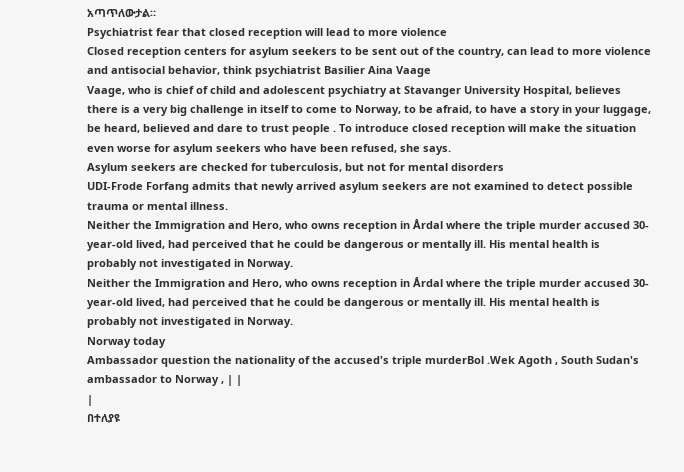አጣጥለውታል።
Psychiatrist fear that closed reception will lead to more violence
Closed reception centers for asylum seekers to be sent out of the country, can lead to more violence and antisocial behavior, think psychiatrist Basilier Aina Vaage
Vaage, who is chief of child and adolescent psychiatry at Stavanger University Hospital, believes there is a very big challenge in itself to come to Norway, to be afraid, to have a story in your luggage, be heard, believed and dare to trust people . To introduce closed reception will make the situation even worse for asylum seekers who have been refused, she says.
Asylum seekers are checked for tuberculosis, but not for mental disorders
UDI-Frode Forfang admits that newly arrived asylum seekers are not examined to detect possible trauma or mental illness.
Neither the Immigration and Hero, who owns reception in Årdal where the triple murder accused 30-year-old lived, had perceived that he could be dangerous or mentally ill. His mental health is probably not investigated in Norway.
Neither the Immigration and Hero, who owns reception in Årdal where the triple murder accused 30-year-old lived, had perceived that he could be dangerous or mentally ill. His mental health is probably not investigated in Norway.
Norway today
Ambassador question the nationality of the accused's triple murderBol .Wek Agoth , South Sudan's ambassador to Norway , | |
|
በተለያዩ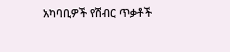አካባቢዎች የሽብር ጥቃቶች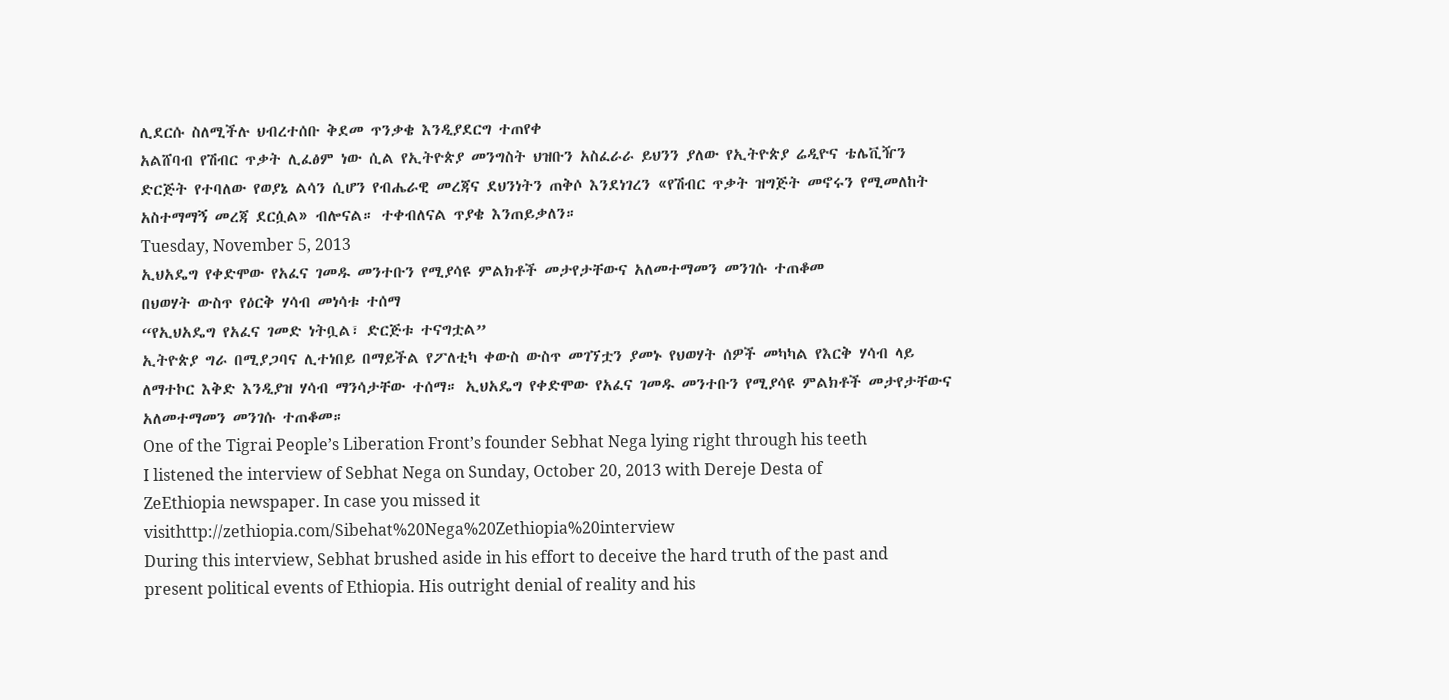ሊደርሱ ስለሚችሉ ህብረተሰቡ ቅደመ ጥንቃቄ እንዲያደርግ ተጠየቀ
አልሸባብ የሽብር ጥቃት ሊፈፅም ነው ሲል የኢትዮጵያ መንግስት ህዝቡን አስፈራራ ይህንን ያለው የኢትዮጵያ ሬዲዮና ቴሌቪዥን ድርጅት የተባለው የወያኔ ልሳን ሲሆን የብሔራዊ መረጃና ደህንነትን ጠቅሶ እንደነገረን «የሽብር ጥቃት ዝግጅት መኖሩን የሚመለከት አስተማማኝ መረጃ ደርሷል» ብሎናል። ተቀብለናል ጥያቄ እንጠይቃለን።
Tuesday, November 5, 2013
ኢህአዴግ የቀድሞው የአፈና ገመዱ መንተቡን የሚያሳዩ ምልክቶች መታየታቸውና አለመተማመን መንገሱ ተጠቆመ
በህወሃት ውስጥ የዕርቅ ሃሳብ መነሳቱ ተሰማ
“የኢህአዴግ የአፈና ገመድ ነትቧል፣ ድርጅቱ ተናግቷል”
ኢትዮጵያ ግራ በሚያጋባና ሊተነበይ በማይችል የፖለቲካ ቀውስ ውስጥ መገኘቷን ያመኑ የህወሃት ሰዎች መካካል የእርቅ ሃሳብ ላይ ለማተኮር እቅድ እንዲያዝ ሃሳብ ማንሳታቸው ተሰማ። ኢህአዴግ የቀድሞው የአፈና ገመዱ መንተቡን የሚያሳዩ ምልክቶች መታየታቸውና አለመተማመን መንገሱ ተጠቆመ።
One of the Tigrai People’s Liberation Front’s founder Sebhat Nega lying right through his teeth
I listened the interview of Sebhat Nega on Sunday, October 20, 2013 with Dereje Desta of ZeEthiopia newspaper. In case you missed it visithttp://zethiopia.com/Sibehat%20Nega%20Zethiopia%20interview
During this interview, Sebhat brushed aside in his effort to deceive the hard truth of the past and present political events of Ethiopia. His outright denial of reality and his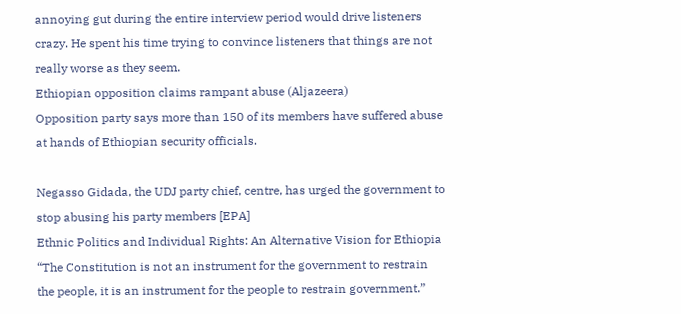annoying gut during the entire interview period would drive listeners crazy. He spent his time trying to convince listeners that things are not really worse as they seem.
Ethiopian opposition claims rampant abuse (Aljazeera)
Opposition party says more than 150 of its members have suffered abuse at hands of Ethiopian security officials.

Negasso Gidada, the UDJ party chief, centre, has urged the government to stop abusing his party members [EPA]
Ethnic Politics and Individual Rights: An Alternative Vision for Ethiopia
“The Constitution is not an instrument for the government to restrain the people, it is an instrument for the people to restrain government.”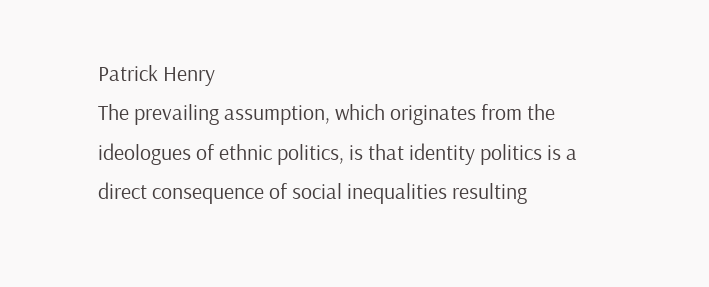Patrick Henry
The prevailing assumption, which originates from the ideologues of ethnic politics, is that identity politics is a direct consequence of social inequalities resulting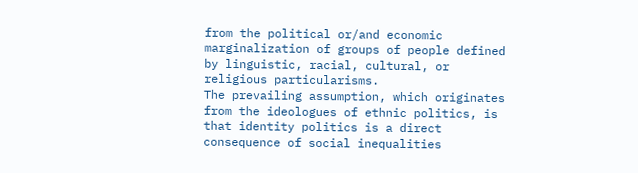from the political or/and economic marginalization of groups of people defined by linguistic, racial, cultural, or religious particularisms.
The prevailing assumption, which originates from the ideologues of ethnic politics, is that identity politics is a direct consequence of social inequalities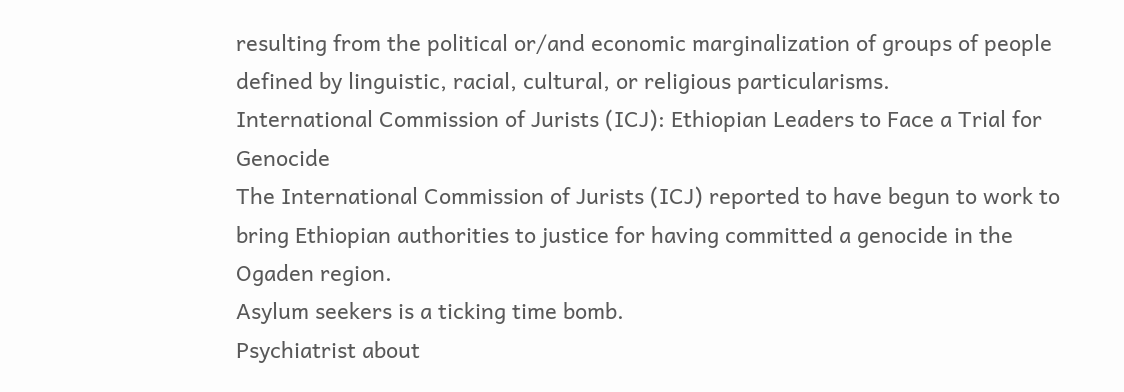resulting from the political or/and economic marginalization of groups of people defined by linguistic, racial, cultural, or religious particularisms.
International Commission of Jurists (ICJ): Ethiopian Leaders to Face a Trial for Genocide
The International Commission of Jurists (ICJ) reported to have begun to work to bring Ethiopian authorities to justice for having committed a genocide in the Ogaden region.
Asylum seekers is a ticking time bomb.
Psychiatrist about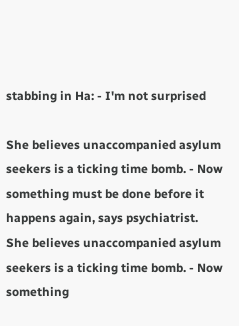stabbing in Ha: - I'm not surprised

She believes unaccompanied asylum seekers is a ticking time bomb. - Now something must be done before it happens again, says psychiatrist.
She believes unaccompanied asylum seekers is a ticking time bomb. - Now something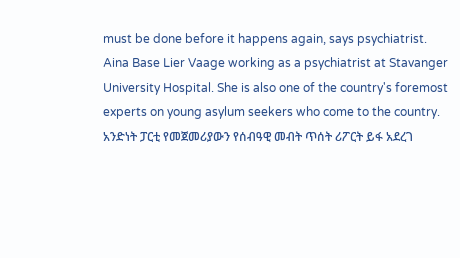must be done before it happens again, says psychiatrist.
Aina Base Lier Vaage working as a psychiatrist at Stavanger University Hospital. She is also one of the country's foremost experts on young asylum seekers who come to the country.
አንድነት ፓርቲ የመጀመሪያውን የሰብዓዊ መብት ጥሰት ሪፖርት ይፋ አደረገ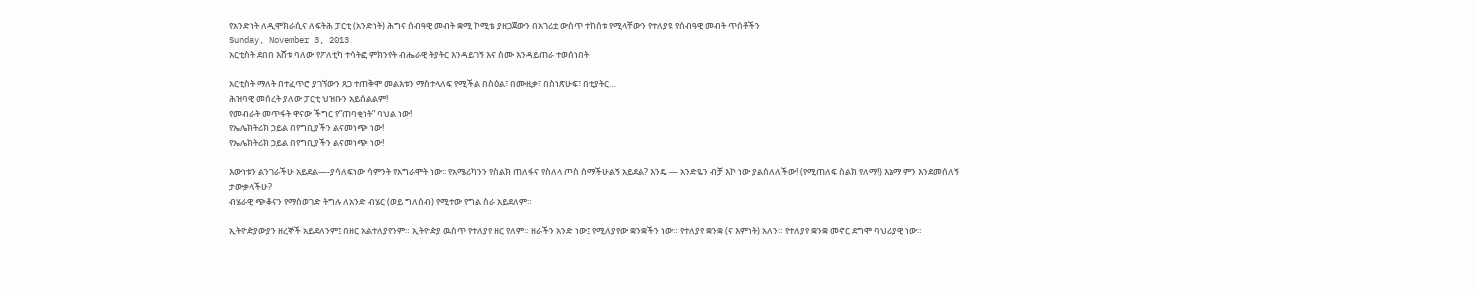የአንድነት ለዲሞክራሲና ለፍትሕ ፓርቲ (አንድነት) ሕግና ሰብዓዊ መብት ቋሚ ኮሚቴ ያዘጋጀውን በአገሪቷ ውስጥ ተከሰቱ የሚላቸውን የተለያዩ የሰብዓዊ መብት ጥሰቶችን
Sunday, November 3, 2013
አርቲስት ደበበ እሸቱ ባለው የፖለቲካ ተሳትፎ ምክንየት ብሔራዊ ትያትር እንዳይገኝ እና ስሙ እንዳይጠራ ተወሰነበት

አርቲስት ማለት በተፈጥሮ ያገኘውን ጸጋ ተጠቅሞ መልእቱን ማስተላለፍ የሚችል በስዕል፣ በሙዚቃ፣ በስነጽሁፍ፣ በቲያትር…
ሕዝባዊ መሰረት ያለው ፓርቲ ህዝቡን አይሰልልም!
የመብራት መጥፋት ዋናው ችግር የ”ጠባቂነት” ባህል ነው!
የኤሌክትሪክ ኃይል በየግቢያችን ልናመነጭ ነው!
የኤሌክትሪክ ኃይል በየግቢያችን ልናመነጭ ነው!

እውነቱን ልንገራችሁ አይደል—-ያሳለፍነው ሳምንት የአግራሞት ነው፡፡ የአሜሪካንን የስልክ ጠለፋና የስለላ ጦስ ሰማችሁልኝ አይደል? እንዴ — አንድዬን ብቻ እኮ ነው ያልሰለለችው! (የሚጠለፍ ስልክ የለማ!) እኔማ ምን እንደመሰለኝ ታውቃላችሁ?
ብሄራዊ ጭቆናን የማስወገድ ትግሉ ለአንድ ብሄር (ወይ ግለሰብ) የሚተው የግል ስራ አይደለም።

ኢትዮዽያውያን ዘረኞች አይደለንም፤ በዘር አልተለያየንም። ኢትዮዽያ ዉስጥ የተለያየ ዘር የለም። ዘራችን አንድ ነው፤ የሚለያየው ቋንቋችን ነው። የተለያየ ቋንቋ (ና እምነት) አለን። የተለያየ ቋንቋ መኖር ደግሞ ባህሪያዊ ነው።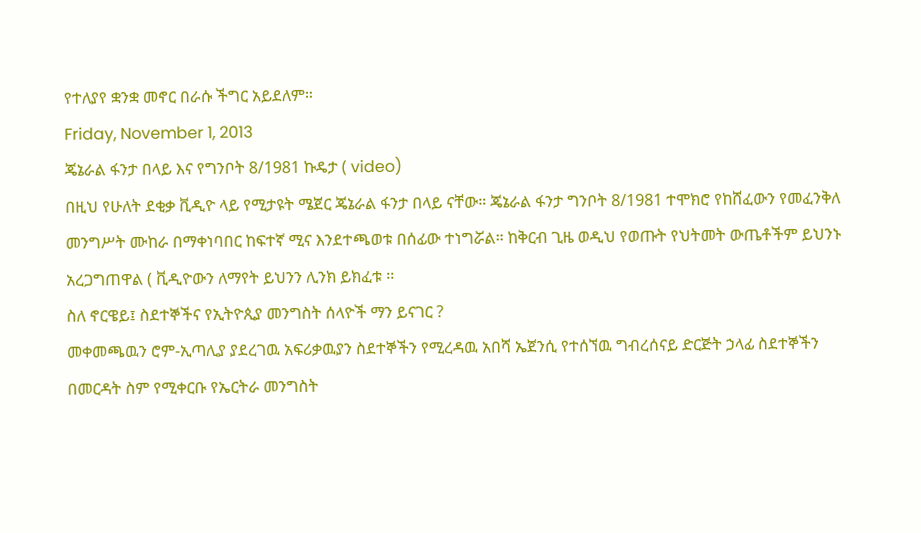የተለያየ ቋንቋ መኖር በራሱ ችግር አይደለም።
Friday, November 1, 2013
ጄኔራል ፋንታ በላይ እና የግንቦት 8/1981 ኩዴታ ( video)
በዚህ የሁለት ደቂቃ ቪዲዮ ላይ የሚታዩት ሜጀር ጄኔራል ፋንታ በላይ ናቸው። ጄኔራል ፋንታ ግንቦት 8/1981 ተሞክሮ የከሸፈውን የመፈንቅለ መንግሥት ሙከራ በማቀነባበር ከፍተኛ ሚና እንደተጫወቱ በሰፊው ተነግሯል። ከቅርብ ጊዜ ወዲህ የወጡት የህትመት ውጤቶችም ይህንኑ አረጋግጠዋል ( ቪዲዮውን ለማየት ይህንን ሊንክ ይክፈቱ ፡፡
ስለ ኖርዌይ፤ ስደተኞችና የኢትዮጲያ መንግስት ሰላዮች ማን ይናገር ?
መቀመጫዉን ሮም-ኢጣሊያ ያደረገዉ አፍሪቃዉያን ስደተኞችን የሚረዳዉ አበሻ ኤጀንሲ የተሰኘዉ ግብረሰናይ ድርጅት ኃላፊ ስደተኞችን በመርዳት ስም የሚቀርቡ የኤርትራ መንግስት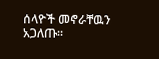ሰላዮች መኖራቸዉን አጋለጡ።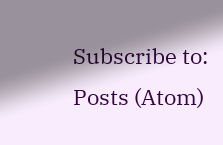Subscribe to:
Posts (Atom)